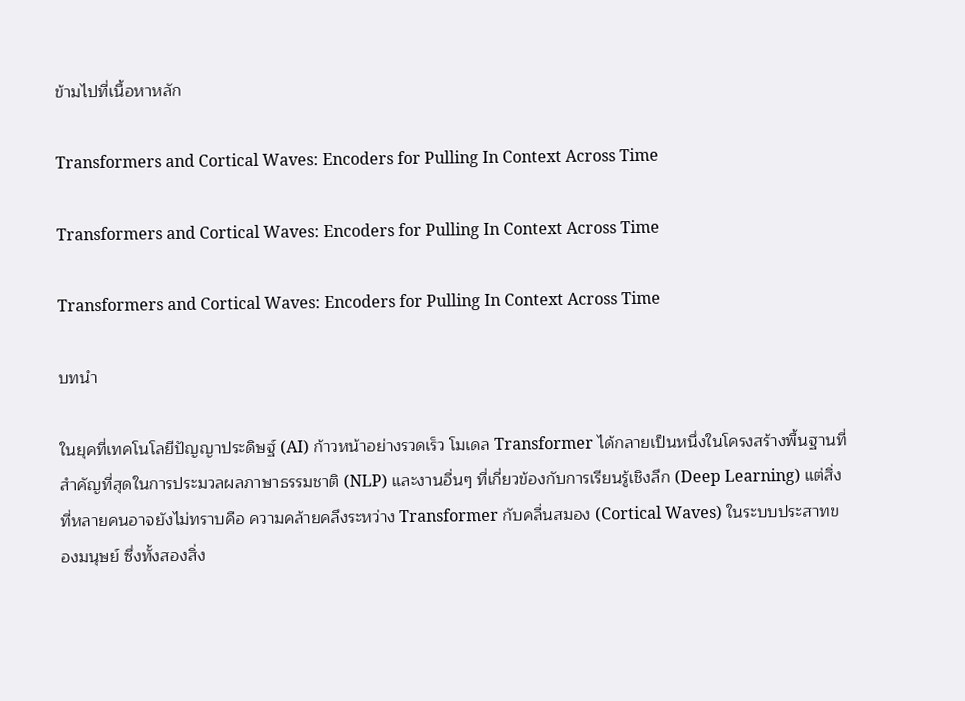ข้ามไปที่เนื้อหาหลัก

Transformers and Cortical Waves: Encoders for Pulling In Context Across Time

Transformers and Cortical Waves: Encoders for Pulling In Context Across Time

Transformers and Cortical Waves: Encoders for Pulling In Context Across Time

บทนำ

ในยุคที่เทคโนโลยีปัญญาประดิษฐ์ (AI) ก้าวหน้าอย่างรวดเร็ว โมเดล Transformer ได้กลายเป็นหนึ่งในโครงสร้างพื้นฐานที่สำคัญที่สุดในการประมวลผลภาษาธรรมชาติ (NLP) และงานอื่นๆ ที่เกี่ยวข้องกับการเรียนรู้เชิงลึก (Deep Learning) แต่สิ่งที่หลายคนอาจยังไม่ทราบคือ ความคล้ายคลึงระหว่าง Transformer กับคลื่นสมอง (Cortical Waves) ในระบบประสาทของมนุษย์ ซึ่งทั้งสองสิ่ง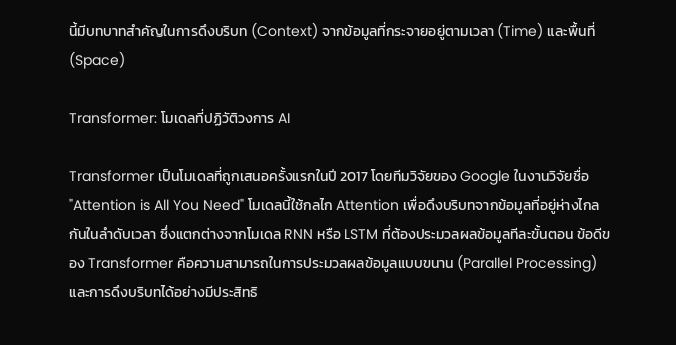นี้มีบทบาทสำคัญในการดึงบริบท (Context) จากข้อมูลที่กระจายอยู่ตามเวลา (Time) และพื้นที่ (Space)

Transformer: โมเดลที่ปฏิวัติวงการ AI

Transformer เป็นโมเดลที่ถูกเสนอครั้งแรกในปี 2017 โดยทีมวิจัยของ Google ในงานวิจัยชื่อ "Attention is All You Need" โมเดลนี้ใช้กลไก Attention เพื่อดึงบริบทจากข้อมูลที่อยู่ห่างไกลกันในลำดับเวลา ซึ่งแตกต่างจากโมเดล RNN หรือ LSTM ที่ต้องประมวลผลข้อมูลทีละขั้นตอน ข้อดีของ Transformer คือความสามารถในการประมวลผลข้อมูลแบบขนาน (Parallel Processing) และการดึงบริบทได้อย่างมีประสิทธิ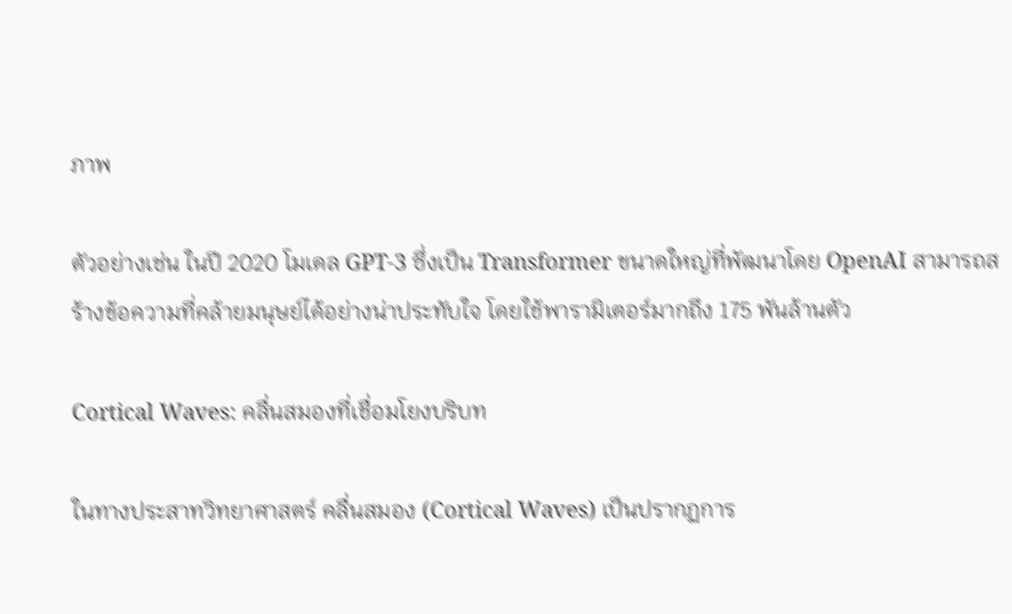ภาพ

ตัวอย่างเช่น ในปี 2020 โมเดล GPT-3 ซึ่งเป็น Transformer ขนาดใหญ่ที่พัฒนาโดย OpenAI สามารถสร้างข้อความที่คล้ายมนุษย์ได้อย่างน่าประทับใจ โดยใช้พารามิเตอร์มากถึง 175 พันล้านตัว

Cortical Waves: คลื่นสมองที่เชื่อมโยงบริบท

ในทางประสาทวิทยาศาสตร์ คลื่นสมอง (Cortical Waves) เป็นปรากฏการ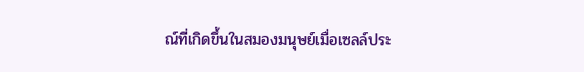ณ์ที่เกิดขึ้นในสมองมนุษย์เมื่อเซลล์ประ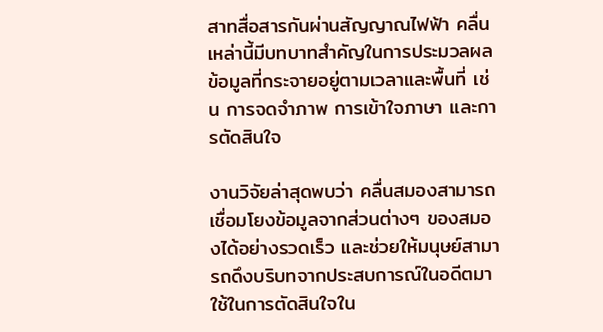สาทสื่อสารกันผ่านสัญญาณไฟฟ้า คลื่นเหล่านี้มีบทบาทสำคัญในการประมวลผลข้อมูลที่กระจายอยู่ตามเวลาและพื้นที่ เช่น การจดจำภาพ การเข้าใจภาษา และการตัดสินใจ

งานวิจัยล่าสุดพบว่า คลื่นสมองสามารถเชื่อมโยงข้อมูลจากส่วนต่างๆ ของสมองได้อย่างรวดเร็ว และช่วยให้มนุษย์สามารถดึงบริบทจากประสบการณ์ในอดีตมาใช้ในการตัดสินใจใน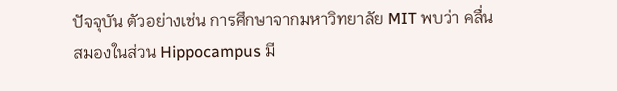ปัจจุบัน ตัวอย่างเช่น การศึกษาจากมหาวิทยาลัย MIT พบว่า คลื่นสมองในส่วน Hippocampus มี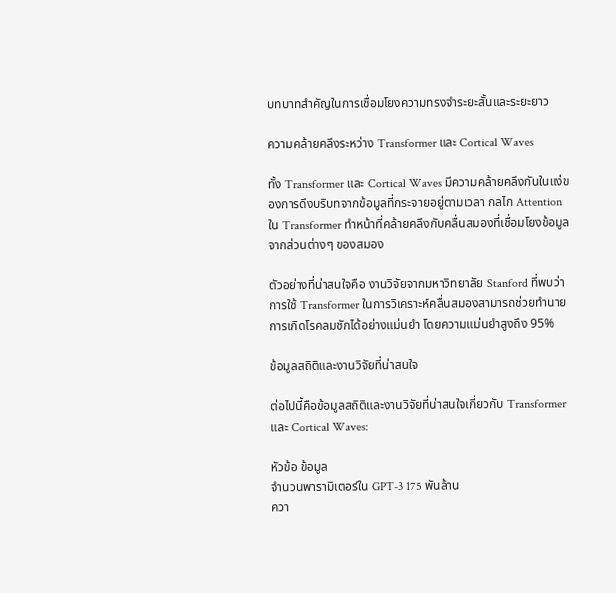บทบาทสำคัญในการเชื่อมโยงความทรงจำระยะสั้นและระยะยาว

ความคล้ายคลึงระหว่าง Transformer และ Cortical Waves

ทั้ง Transformer และ Cortical Waves มีความคล้ายคลึงกันในแง่ของการดึงบริบทจากข้อมูลที่กระจายอยู่ตามเวลา กลไก Attention ใน Transformer ทำหน้าที่คล้ายคลึงกับคลื่นสมองที่เชื่อมโยงข้อมูลจากส่วนต่างๆ ของสมอง

ตัวอย่างที่น่าสนใจคือ งานวิจัยจากมหาวิทยาลัย Stanford ที่พบว่า การใช้ Transformer ในการวิเคราะห์คลื่นสมองสามารถช่วยทำนายการเกิดโรคลมชักได้อย่างแม่นยำ โดยความแม่นยำสูงถึง 95%

ข้อมูลสถิติและงานวิจัยที่น่าสนใจ

ต่อไปนี้คือข้อมูลสถิติและงานวิจัยที่น่าสนใจเกี่ยวกับ Transformer และ Cortical Waves:

หัวข้อ ข้อมูล
จำนวนพารามิเตอร์ใน GPT-3 175 พันล้าน
ควา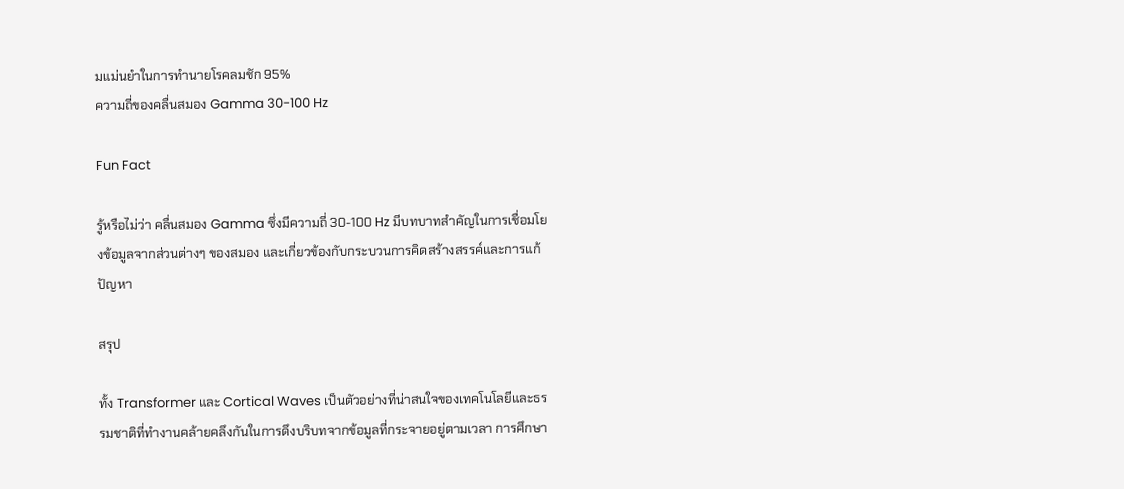มแม่นยำในการทำนายโรคลมชัก 95%
ความถี่ของคลื่นสมอง Gamma 30-100 Hz

Fun Fact

รู้หรือไม่ว่า คลื่นสมอง Gamma ซึ่งมีความถี่ 30-100 Hz มีบทบาทสำคัญในการเชื่อมโยงข้อมูลจากส่วนต่างๆ ของสมอง และเกี่ยวข้องกับกระบวนการคิดสร้างสรรค์และการแก้ปัญหา

สรุป

ทั้ง Transformer และ Cortical Waves เป็นตัวอย่างที่น่าสนใจของเทคโนโลยีและธรรมชาติที่ทำงานคล้ายคลึงกันในการดึงบริบทจากข้อมูลที่กระจายอยู่ตามเวลา การศึกษา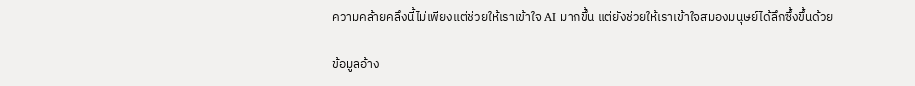ความคล้ายคลึงนี้ไม่เพียงแต่ช่วยให้เราเข้าใจ AI มากขึ้น แต่ยังช่วยให้เราเข้าใจสมองมนุษย์ได้ลึกซึ้งขึ้นด้วย

ข้อมูลอ้าง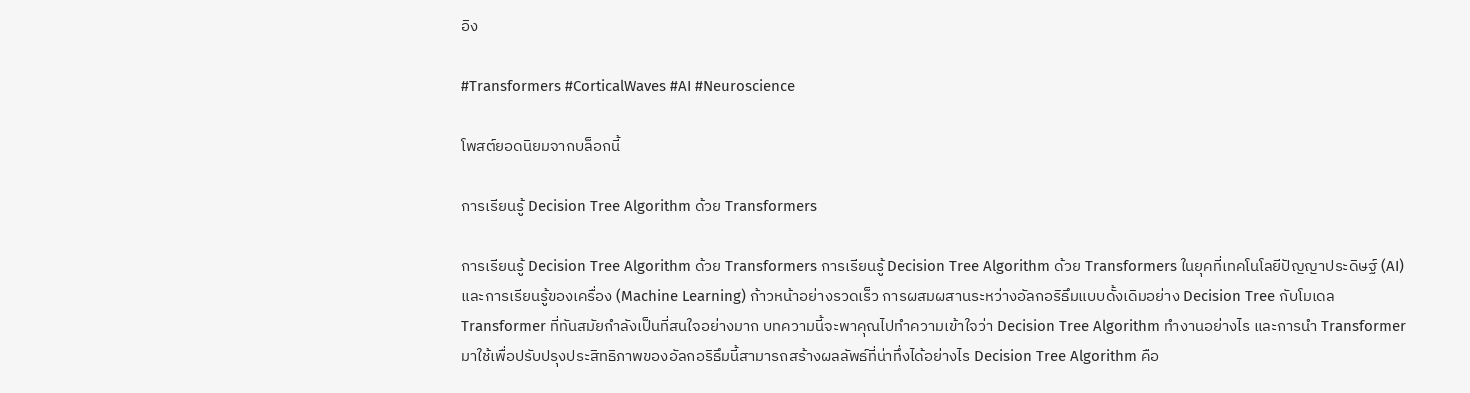อิง

#Transformers #CorticalWaves #AI #Neuroscience

โพสต์ยอดนิยมจากบล็อกนี้

การเรียนรู้ Decision Tree Algorithm ด้วย Transformers

การเรียนรู้ Decision Tree Algorithm ด้วย Transformers การเรียนรู้ Decision Tree Algorithm ด้วย Transformers ในยุคที่เทคโนโลยีปัญญาประดิษฐ์ (AI) และการเรียนรู้ของเครื่อง (Machine Learning) ก้าวหน้าอย่างรวดเร็ว การผสมผสานระหว่างอัลกอริธึมแบบดั้งเดิมอย่าง Decision Tree กับโมเดล Transformer ที่ทันสมัยกำลังเป็นที่สนใจอย่างมาก บทความนี้จะพาคุณไปทำความเข้าใจว่า Decision Tree Algorithm ทำงานอย่างไร และการนำ Transformer มาใช้เพื่อปรับปรุงประสิทธิภาพของอัลกอริธึมนี้สามารถสร้างผลลัพธ์ที่น่าทึ่งได้อย่างไร Decision Tree Algorithm คือ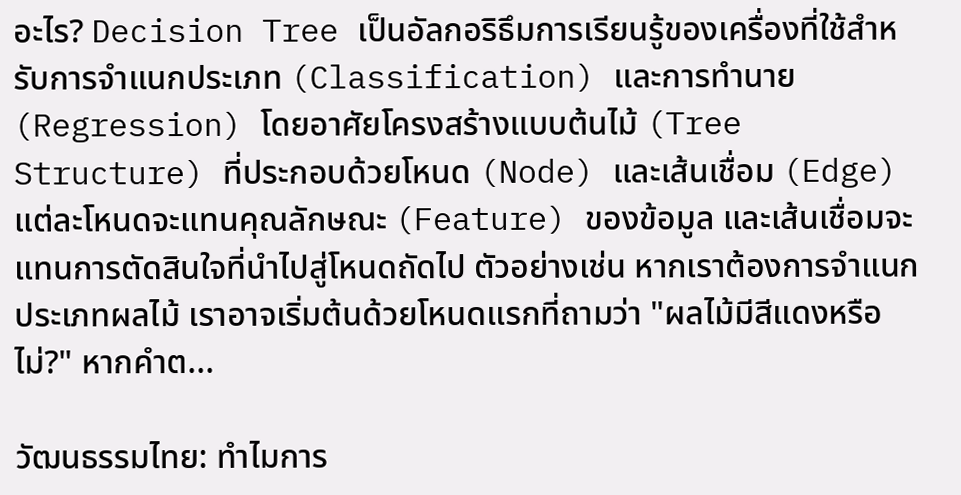อะไร? Decision Tree เป็นอัลกอริธึมการเรียนรู้ของเครื่องที่ใช้สำหรับการจำแนกประเภท (Classification) และการทำนาย (Regression) โดยอาศัยโครงสร้างแบบต้นไม้ (Tree Structure) ที่ประกอบด้วยโหนด (Node) และเส้นเชื่อม (Edge) แต่ละโหนดจะแทนคุณลักษณะ (Feature) ของข้อมูล และเส้นเชื่อมจะแทนการตัดสินใจที่นำไปสู่โหนดถัดไป ตัวอย่างเช่น หากเราต้องการจำแนกประเภทผลไม้ เราอาจเริ่มต้นด้วยโหนดแรกที่ถามว่า "ผลไม้มีสีแดงหรือไม่?" หากคำต...

วัฒนธรรมไทย: ทำไมการ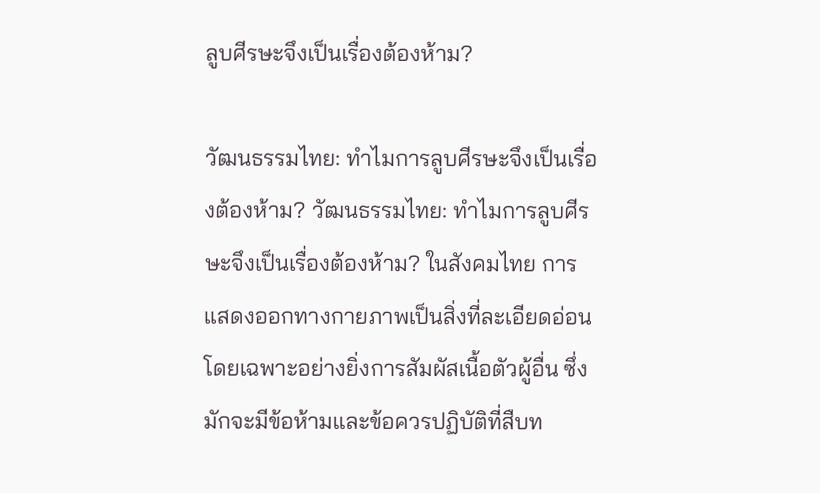ลูบศีรษะจึงเป็นเรื่องต้องห้าม?

วัฒนธรรมไทย: ทำไมการลูบศีรษะจึงเป็นเรื่องต้องห้าม? วัฒนธรรมไทย: ทำไมการลูบศีรษะจึงเป็นเรื่องต้องห้าม? ในสังคมไทย การแสดงออกทางกายภาพเป็นสิ่งที่ละเอียดอ่อน โดยเฉพาะอย่างยิ่งการสัมผัสเนื้อตัวผู้อื่น ซึ่งมักจะมีข้อห้ามและข้อควรปฏิบัติที่สืบท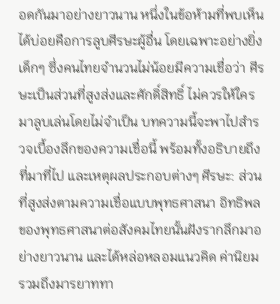อดกันมาอย่างยาวนาน หนึ่งในข้อห้ามที่พบเห็นได้บ่อยคือการลูบศีรษะผู้อื่น โดยเฉพาะอย่างยิ่งเด็กๆ ซึ่งคนไทยจำนวนไม่น้อยมีความเชื่อว่า ศีรษะเป็นส่วนที่สูงส่งและศักดิ์สิทธิ์ ไม่ควรให้ใครมาลูบเล่นโดยไม่จำเป็น บทความนี้จะพาไปสำรวจเบื้องลึกของความเชื่อนี้ พร้อมทั้งอธิบายถึงที่มาที่ไป และเหตุผลประกอบต่างๆ ศีรษะ: ส่วนที่สูงส่งตามความเชื่อแบบพุทธศาสนา อิทธิพลของพุทธศาสนาต่อสังคมไทยนั้นฝังรากลึกมาอย่างยาวนาน และได้หล่อหลอมแนวคิด ค่านิยม รวมถึงมารยาททา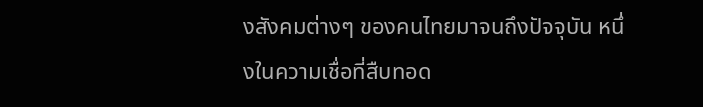งสังคมต่างๆ ของคนไทยมาจนถึงปัจจุบัน หนึ่งในความเชื่อที่สืบทอด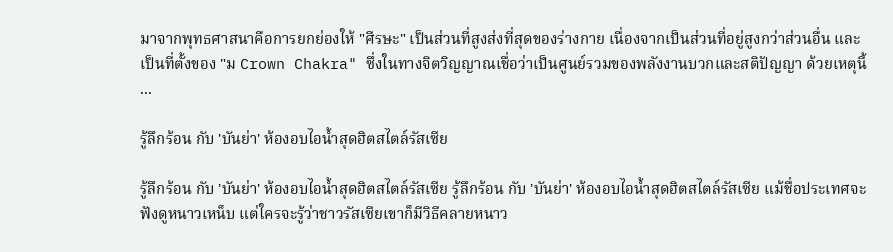มาจากพุทธศาสนาคือการยกย่องให้ "ศีรษะ" เป็นส่วนที่สูงส่งที่สุดของร่างกาย เนื่องจากเป็นส่วนที่อยู่สูงกว่าส่วนอื่น และเป็นที่ตั้งของ "ม Crown Chakra" ซึ่งในทางจิตวิญญาณเชื่อว่าเป็นศูนย์รวมของพลังงานบวกและสติปัญญา ด้วยเหตุนี้ ...

รู้ลึกร้อน กับ 'บันย่า' ห้องอบไอน้ำสุดฮิตสไตล์รัสเซีย

รู้ลึกร้อน กับ 'บันย่า' ห้องอบไอน้ำสุดฮิตสไตล์รัสเซีย รู้ลึกร้อน กับ 'บันย่า' ห้องอบไอน้ำสุดฮิตสไตล์รัสเซีย แม้ชื่อประเทศจะฟังดูหนาวเหน็บ แต่ใครจะรู้ว่าชาวรัสเซียเขาก็มีวิธีคลายหนาว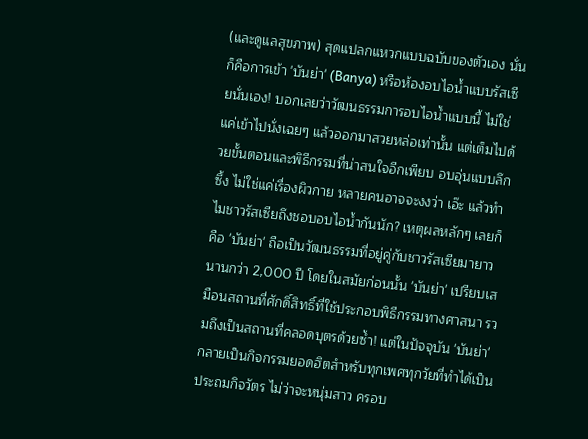(และดูแลสุขภาพ) สุดแปลกแหวกแบบฉบับของตัวเอง นั่นก็คือการเข้า 'บันย่า' (Banya) หรือห้องอบไอน้ำแบบรัสเซียนั่นเอง! บอกเลยว่าวัฒนธรรมการอบไอน้ำแบบนี้ ไม่ใช่แค่เข้าไปนั่งเฉยๆ แล้วออกมาสวยหล่อเท่านั้น แต่เต็มไปด้วยขั้นตอนและพิธีกรรมที่น่าสนใจอีกเพียบ อบอุ่นแบบลึกซึ้ง ไม่ใช่แค่เรื่องผิวกาย หลายคนอาจจะงงว่า เอ๊ะ แล้วทำไมชาวรัสเซียถึงชอบอบไอน้ำกันนัก? เหตุผลหลักๆ เลยก็คือ 'บันย่า' ถือเป็นวัฒนธรรมที่อยู่คู่กับชาวรัสเซียมายาวนานกว่า 2,000 ปี โดยในสมัยก่อนนั้น 'บันย่า' เปรียบเสมือนสถานที่ศักดิ์สิทธิ์ที่ใช้ประกอบพิธีกรรมทางศาสนา รวมถึงเป็นสถานที่คลอดบุตรด้วยซ้ำ! แต่ในปัจจุบัน 'บันย่า' กลายเป็นกิจกรรมยอดฮิตสำหรับทุกเพศทุกวัยที่ทำได้เป็นประถมกิจวัตร ไม่ว่าจะหนุ่มสาว ครอบ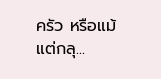ครัว หรือแม้แต่กลุ...